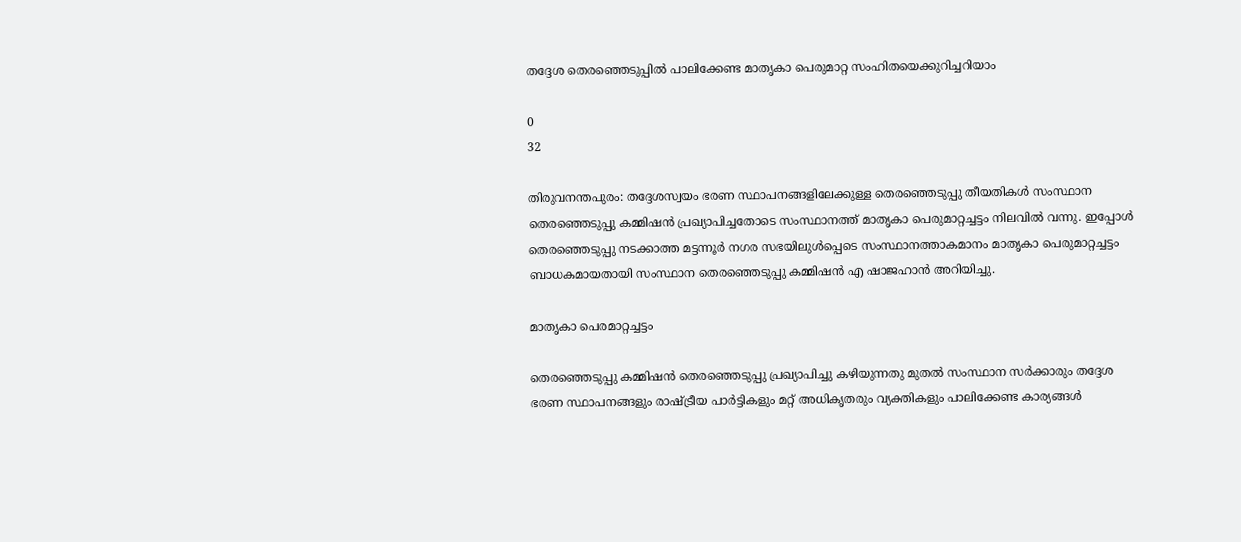തദ്ദേശ തെരഞ്ഞെടുപ്പില്‍ പാലിക്കേണ്ട മാതൃകാ പെരുമാറ്റ സംഹിതയെക്കുറിച്ചറിയാം

0
32

തിരുവനന്തപുരം: തദ്ദേശസ്വയം ഭരണ സ്ഥാപനങ്ങളിലേക്കുള്ള തെരഞ്ഞെടുപ്പു തീയതികള്‍ സംസ്ഥാന തെരഞ്ഞെടുപ്പു കമ്മിഷന്‍ പ്രഖ്യാപിച്ചതോടെ സംസ്ഥാനത്ത് മാതൃകാ പെരുമാറ്റച്ചട്ടം നിലവില്‍ വന്നു. ഇപ്പോള്‍ തെരഞ്ഞെടുപ്പു നടക്കാത്ത മട്ടന്നൂര്‍ നഗര സഭയിലുള്‍പ്പെടെ സംസ്ഥാനത്താകമാനം മാതൃകാ പെരുമാറ്റച്ചട്ടം ബാധകമായതായി സംസ്ഥാന തെരഞ്ഞെടുപ്പു കമ്മിഷന്‍ എ ഷാജഹാന്‍ അറിയിച്ചു.

മാതൃകാ പെരമാറ്റച്ചട്ടം

തെരഞ്ഞെടുപ്പു കമ്മിഷന്‍ തെരഞ്ഞെടുപ്പു പ്രഖ്യാപിച്ചു കഴിയുന്നതു മുതല്‍ സംസ്ഥാന സര്‍ക്കാരും തദ്ദേശ ഭരണ സ്ഥാപനങ്ങളും രാഷ്ട്രീയ പാര്‍ട്ടികളും മറ്റ് അധികൃതരും വ്യക്തികളും പാലിക്കേണ്ട കാര്യങ്ങള്‍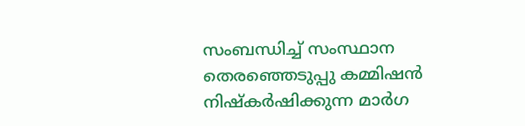സംബന്ധിച്ച് സംസ്ഥാന തെരഞ്ഞെടുപ്പു കമ്മിഷന്‍ നിഷ്‌കര്‍ഷിക്കുന്ന മാര്‍ഗ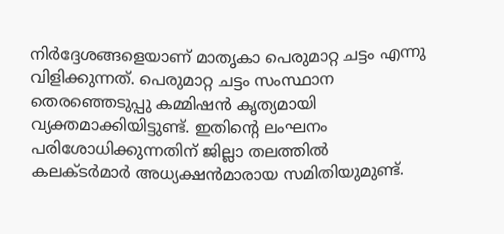നിര്‍ദ്ദേശങ്ങളെയാണ് മാതൃകാ പെരുമാറ്റ ചട്ടം എന്നു വിളിക്കുന്നത്. പെരുമാറ്റ ചട്ടം സംസ്ഥാന തെരഞ്ഞെടുപ്പു കമ്മിഷന്‍ കൃത്യമായി വ്യക്തമാക്കിയിട്ടുണ്ട്. ഇതിൻ്റെ ലംഘനം പരിശോധിക്കുന്നതിന് ജില്ലാ തലത്തില്‍ കലക്ടര്‍മാര്‍ അധ്യക്ഷന്‍മാരായ സമിതിയുമുണ്ട്.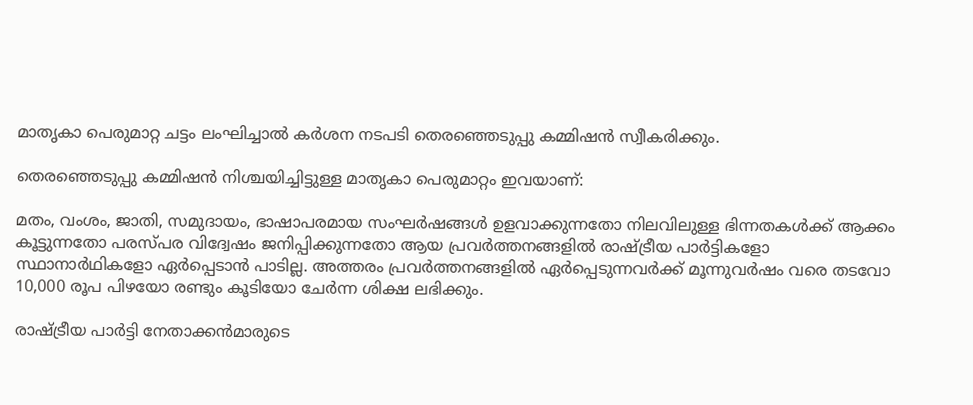മാതൃകാ പെരുമാറ്റ ചട്ടം ലംഘിച്ചാല്‍ കര്‍ശന നടപടി തെരഞ്ഞെടുപ്പു കമ്മിഷന്‍ സ്വീകരിക്കും.

തെരഞ്ഞെടുപ്പു കമ്മിഷന്‍ നിശ്ചയിച്ചിട്ടുള്ള മാതൃകാ പെരുമാറ്റം ഇവയാണ്:

മതം, വംശം, ജാതി, സമുദായം, ഭാഷാപരമായ സംഘര്‍ഷങ്ങള്‍ ഉളവാക്കുന്നതോ നിലവിലുള്ള ഭിന്നതകള്‍ക്ക് ആക്കം കൂട്ടുന്നതോ പരസ്പര വിദ്വേഷം ജനിപ്പിക്കുന്നതോ ആയ പ്രവര്‍ത്തനങ്ങളില്‍ രാഷ്ട്രീയ പാര്‍ട്ടികളോ സ്ഥാനാര്‍ഥികളോ ഏര്‍പ്പെടാന്‍ പാടില്ല. അത്തരം പ്രവര്‍ത്തനങ്ങളില്‍ ഏര്‍പ്പെടുന്നവര്‍ക്ക് മൂന്നുവര്‍ഷം വരെ തടവോ 10,000 രൂപ പിഴയോ രണ്ടും കൂടിയോ ചേര്‍ന്ന ശിക്ഷ ലഭിക്കും.

രാഷ്ട്രീയ പാര്‍ട്ടി നേതാക്കന്‍മാരുടെ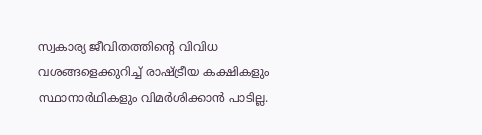സ്വകാര്യ ജീവിതത്തിൻ്റെ വിവിധ വശങ്ങളെക്കുറിച്ച് രാഷ്ട്രീയ കക്ഷികളും സ്ഥാനാര്‍ഥികളും വിമര്‍ശിക്കാന്‍ പാടില്ല.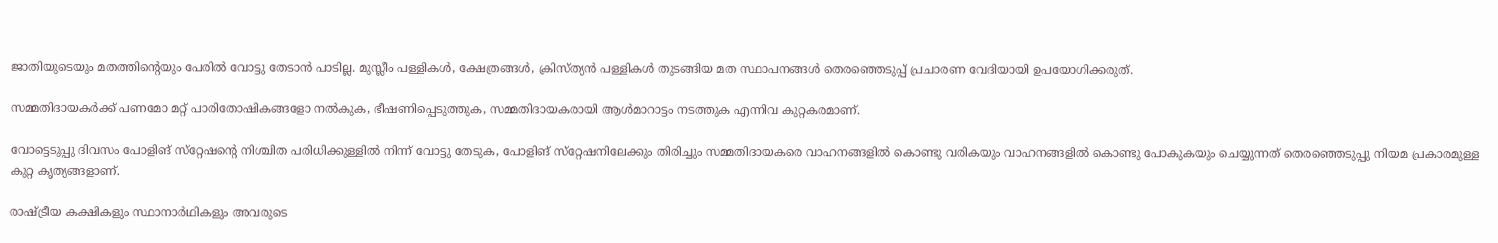ജാതിയുടെയും മതത്തിൻ്റെയും പേരില്‍ വോട്ടു തേടാന്‍ പാടില്ല. മുസ്ലീം പള്ളികള്‍, ക്ഷേത്രങ്ങള്‍, ക്രിസ്ത്യന്‍ പള്ളികള്‍ തുടങ്ങിയ മത സ്ഥാപനങ്ങള്‍ തെരഞ്ഞെടുപ്പ് പ്രചാരണ വേദിയായി ഉപയോഗിക്കരുത്.

സമ്മതിദായകര്‍ക്ക് പണമോ മറ്റ് പാരിതോഷികങ്ങളോ നല്‍കുക, ഭീഷണിപ്പെടുത്തുക, സമ്മതിദായകരായി ആള്‍മാറാട്ടം നടത്തുക എന്നിവ കുറ്റകരമാണ്.

വോട്ടെടുപ്പു ദിവസം പോളിങ് സ്‌റ്റേഷൻ്റെ നിശ്ചിത പരിധിക്കുള്ളില്‍ നിന്ന് വോട്ടു തേടുക, പോളിങ് സ്‌റ്റേഷനിലേക്കും തിരിച്ചും സമ്മതിദായകരെ വാഹനങ്ങളില്‍ കൊണ്ടു വരികയും വാഹനങ്ങളില്‍ കൊണ്ടു പോകുകയും ചെയ്യുന്നത് തെരഞ്ഞെടുപ്പു നിയമ പ്രകാരമുള്ള കുറ്റ കൃത്യങ്ങളാണ്.

രാഷ്ട്രീയ കക്ഷികളും സ്ഥാനാര്‍ഥികളും അവരുടെ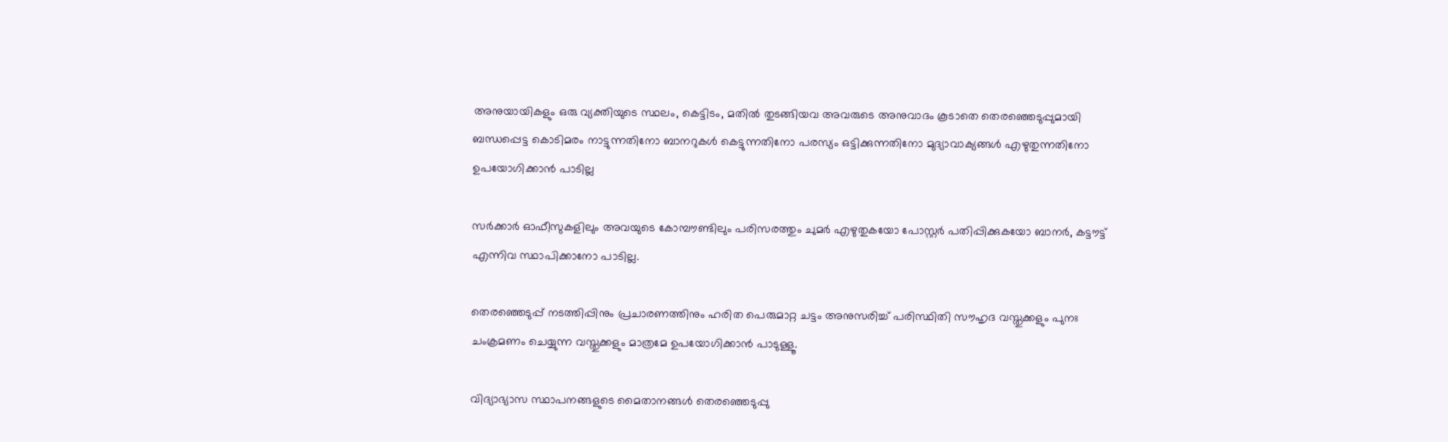അനുയായികളും ഒരു വ്യക്തിയുടെ സ്ഥലം, കെട്ടിടം, മതില്‍ തുടങ്ങിയവ അവരുടെ അനുവാദം കൂടാതെ തെരഞ്ഞെടുപ്പുമായി ബന്ധപ്പെട്ട കൊടിമരം നാട്ടുന്നതിനോ ബാനറുകള്‍ കെട്ടുന്നതിനോ പരസ്യം ഒട്ടിക്കുന്നതിനോ മുദ്യാവാക്യങ്ങള്‍ എഴുതുന്നതിനോ ഉപയോഗിക്കാന്‍ പാടില്ല

സര്‍ക്കാര്‍ ഓഫീസുകളിലും അവയുടെ കോമ്പൗണ്ടിലും പരിസരത്തും ചുമര്‍ എഴുതുകയോ പോസ്റ്റര്‍ പതിപ്പിക്കുകയോ ബാനര്‍, കട്ടൗട്ട് എന്നിവ സ്ഥാപിക്കാനോ പാടില്ല.

തെരഞ്ഞെടുപ്പ് നടത്തിപ്പിനും പ്രചാരണത്തിനും ഹരിത പെരുമാറ്റ ചട്ടം അനുസരിച്ച് പരിസ്ഥിതി സൗഹൃദ വസ്തുക്കളും പുനഃ ചംക്രമണം ചെയ്യുന്ന വസ്തുക്കളും മാത്രമേ ഉപയോഗിക്കാന്‍ പാടുള്ളൂ.

വിദ്യാഭ്യാസ സ്ഥാപനങ്ങളുടെ മൈതാനങ്ങള്‍ തെരഞ്ഞെടുപ്പു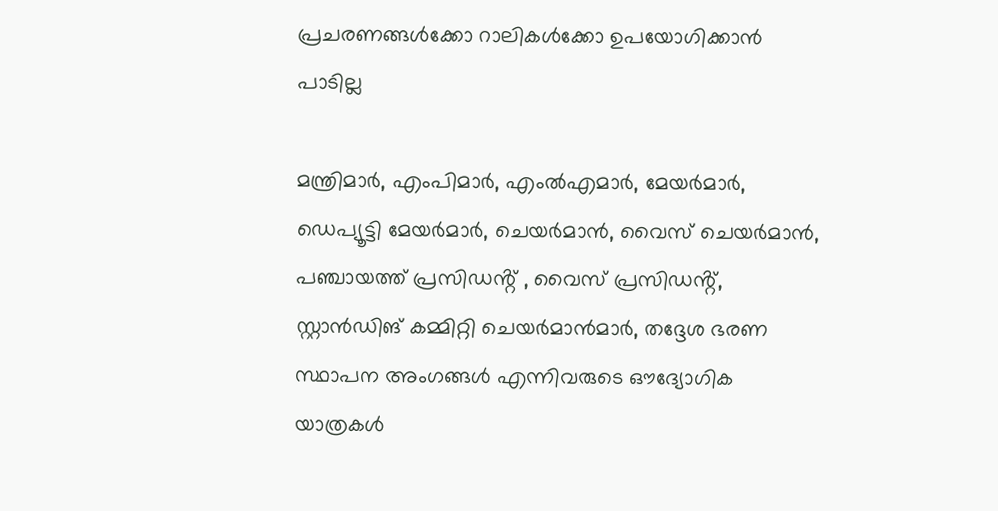പ്രചരണങ്ങള്‍ക്കോ റാലികള്‍ക്കോ ഉപയോഗിക്കാന്‍ പാടില്ല

മന്ത്രിമാര്‍, എംപിമാര്‍, എംല്‍എമാര്‍, മേയര്‍മാര്‍, ഡെപ്യൂട്ടി മേയര്‍മാര്‍, ചെയര്‍മാന്‍, വൈസ് ചെയര്‍മാന്‍, പഞ്ചായത്ത് പ്രസിഡൻ്റ് , വൈസ് പ്രസിഡൻ്റ്, സ്റ്റാന്‍ഡിങ് കമ്മിറ്റി ചെയര്‍മാന്‍മാര്‍, തദ്ദേശ ഭരണ സ്ഥാപന അംഗങ്ങള്‍ എന്നിവരുടെ ഔദ്യോഗിക യാത്രകള്‍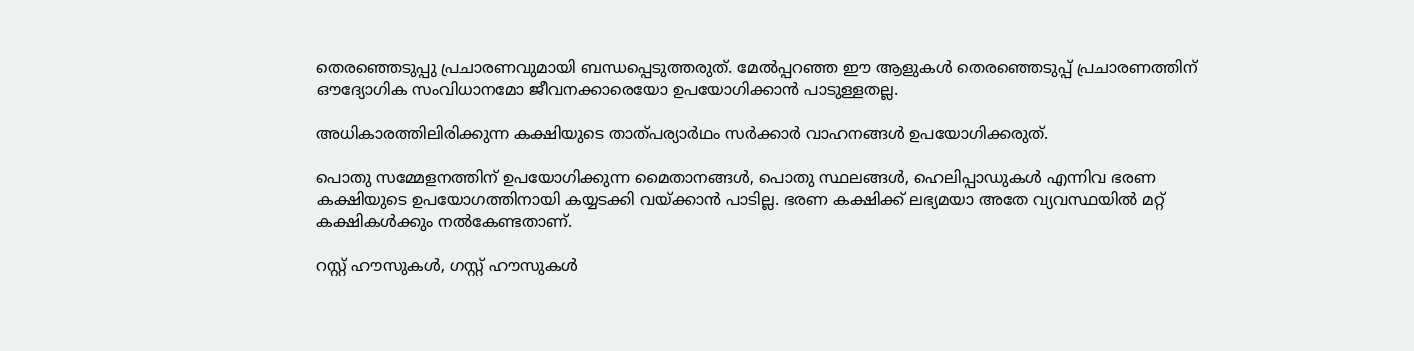തെരഞ്ഞെടുപ്പു പ്രചാരണവുമായി ബന്ധപ്പെടുത്തരുത്. മേല്‍പ്പറഞ്ഞ ഈ ആളുകള്‍ തെരഞ്ഞെടുപ്പ് പ്രചാരണത്തിന് ഔദ്യോഗിക സംവിധാനമോ ജീവനക്കാരെയോ ഉപയോഗിക്കാന്‍ പാടുള്ളതല്ല.

അധികാരത്തിലിരിക്കുന്ന കക്ഷിയുടെ താത്പര്യാര്‍ഥം സര്‍ക്കാര്‍ വാഹനങ്ങള്‍ ഉപയോഗിക്കരുത്.

പൊതു സമ്മേളനത്തിന് ഉപയോഗിക്കുന്ന മൈതാനങ്ങള്‍, പൊതു സ്ഥലങ്ങള്‍, ഹെലിപ്പാഡുകള്‍ എന്നിവ ഭരണ കക്ഷിയുടെ ഉപയോഗത്തിനായി കയ്യടക്കി വയ്ക്കാന്‍ പാടില്ല. ഭരണ കക്ഷിക്ക് ലഭ്യമയാ അതേ വ്യവസ്ഥയില്‍ മറ്റ് കക്ഷികള്‍ക്കും നല്‍കേണ്ടതാണ്.

റസ്റ്റ് ഹൗസുകള്‍, ഗസ്റ്റ് ഹൗസുകള്‍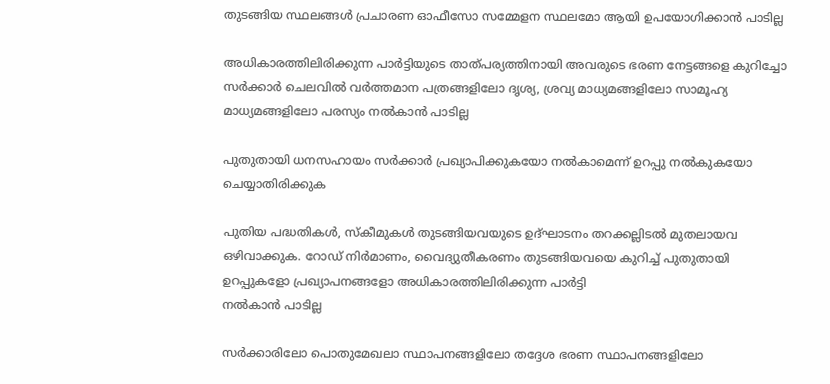തുടങ്ങിയ സ്ഥലങ്ങള്‍ പ്രചാരണ ഓഫീസോ സമ്മേളന സ്ഥലമോ ആയി ഉപയോഗിക്കാന്‍ പാടില്ല

അധികാരത്തിലിരിക്കുന്ന പാര്‍ട്ടിയുടെ താത്പര്യത്തിനായി അവരുടെ ഭരണ നേട്ടങ്ങളെ കുറിച്ചോ സര്‍ക്കാര്‍ ചെലവില്‍ വര്‍ത്തമാന പത്രങ്ങളിലോ ദൃശ്യ, ശ്രവ്യ മാധ്യമങ്ങളിലോ സാമൂഹ്യ മാധ്യമങ്ങളിലോ പരസ്യം നല്‍കാന്‍ പാടില്ല

പുതുതായി ധനസഹായം സര്‍ക്കാര്‍ പ്രഖ്യാപിക്കുകയോ നല്‍കാമെന്ന് ഉറപ്പു നല്‍കുകയോ ചെയ്യാതിരിക്കുക

പുതിയ പദ്ധതികള്‍, സ്‌കീമുകള്‍ തുടങ്ങിയവയുടെ ഉദ്ഘാടനം തറക്കല്ലിടല്‍ മുതലായവ ഒഴിവാക്കുക. റോഡ് നിര്‍മാണം, വൈദ്യുതീകരണം തുടങ്ങിയവയെ കുറിച്ച് പുതുതായി ഉറപ്പുകളോ പ്രഖ്യാപനങ്ങളോ അധികാരത്തിലിരിക്കുന്ന പാര്‍ട്ടി
നല്‍കാന്‍ പാടില്ല

സര്‍ക്കാരിലോ പൊതുമേഖലാ സ്ഥാപനങ്ങളിലോ തദ്ദേശ ഭരണ സ്ഥാപനങ്ങളിലോ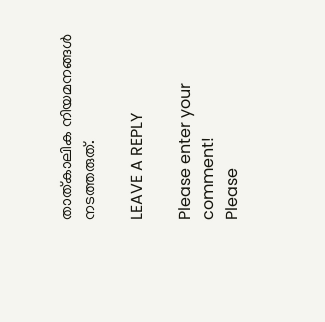താത്കാലിക നിയമനങ്ങള്‍ നടത്തരുത്.

LEAVE A REPLY

Please enter your comment!
Please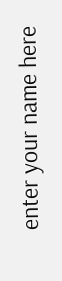enter your name here